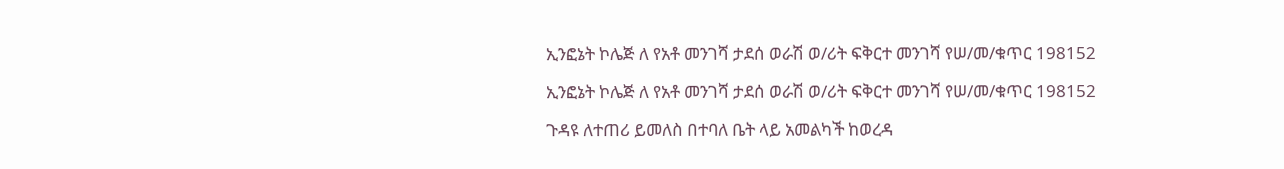ኢንፎኔት ኮሌጅ ለ የአቶ መንገሻ ታደሰ ወራሽ ወ/ሪት ፍቅርተ መንገሻ የሠ/መ/ቁጥር 198152

ኢንፎኔት ኮሌጅ ለ የአቶ መንገሻ ታደሰ ወራሽ ወ/ሪት ፍቅርተ መንገሻ የሠ/መ/ቁጥር 198152

ጉዳዩ ለተጠሪ ይመለስ በተባለ ቤት ላይ አመልካች ከወረዳ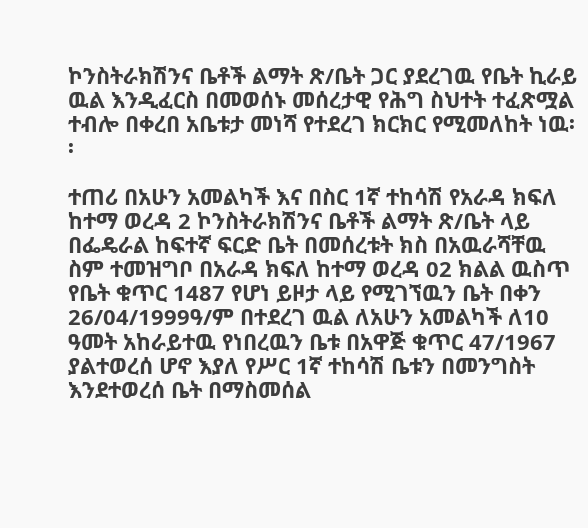ኮንስትራክሽንና ቤቶች ልማት ጽ/ቤት ጋር ያደረገዉ የቤት ኪራይ ዉል እንዲፈርስ በመወሰኑ መሰረታዊ የሕግ ስህተት ተፈጽሟል ተብሎ በቀረበ አቤቱታ መነሻ የተደረገ ክርክር የሚመለከት ነዉ፡፡

ተጠሪ በአሁን አመልካች እና በስር 1ኛ ተከሳሽ የአራዳ ክፍለ ከተማ ወረዳ 2 ኮንስትራክሽንና ቤቶች ልማት ጽ/ቤት ላይ በፌዴራል ከፍተኛ ፍርድ ቤት በመሰረቱት ክስ በአዉራሻቸዉ ስም ተመዝግቦ በአራዳ ክፍለ ከተማ ወረዳ 02 ክልል ዉስጥ የቤት ቁጥር 1487 የሆነ ይዞታ ላይ የሚገኘዉን ቤት በቀን 26/04/1999ዓ/ም በተደረገ ዉል ለአሁን አመልካች ለ10 ዓመት አከራይተዉ የነበረዉን ቤቱ በአዋጅ ቁጥር 47/1967 ያልተወረሰ ሆኖ እያለ የሥር 1ኛ ተከሳሽ ቤቱን በመንግስት እንደተወረሰ ቤት በማስመሰል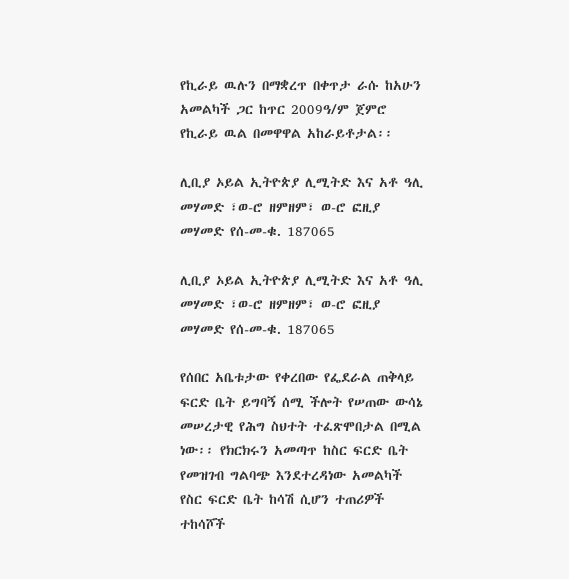የኪራይ ዉሉን በማቋረጥ በቀጥታ ራሱ ከአሁን አመልካች ጋር ከጥር 2009ዓ/ም ጀምሮ የኪራይ ዉል በመዋዋል አከራይቶታል፡፡

ሊቢያ ኦይል ኢትዮጵያ ሊሚትድ እና አቶ ዓሊ መሃመድ ፣ወ-ሮ ዘምዘም፣ ወ-ሮ ፎዚያ መሃመድ የሰ-መ-ቁ. 187065

ሊቢያ ኦይል ኢትዮጵያ ሊሚትድ እና አቶ ዓሊ መሃመድ ፣ወ-ሮ ዘምዘም፣ ወ-ሮ ፎዚያ መሃመድ የሰ-መ-ቁ. 187065

የሰበር አቤቱታው የቀረበው የፌደራል ጠቅላይ ፍርድ ቤት ይግባኝ ሰሚ ችሎት የሠጠው ውሳኔ መሠረታዊ የሕግ ስህተት ተፈጽሞበታል በሚል ነው፡፡ የክርክሩን አመጣጥ ከስር ፍርድ ቤት የመዝገብ ግልባጭ እንደተረዳነው አመልካች የስር ፍርድ ቤት ከሳሽ ሲሆን ተጠሪዎች ተከሳሾች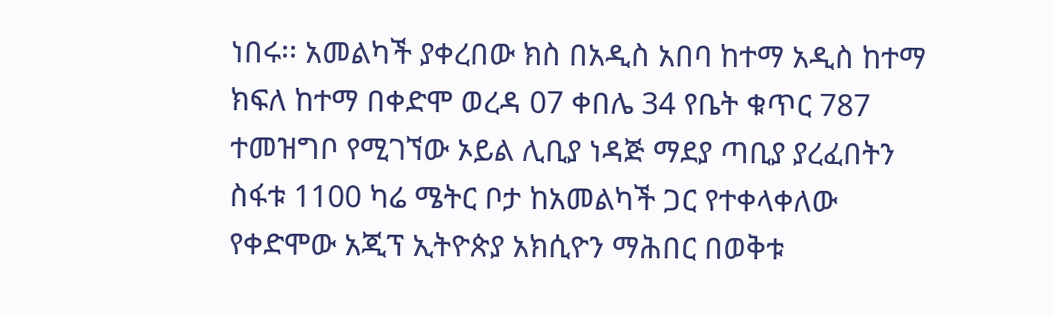ነበሩ፡፡ አመልካች ያቀረበው ክስ በአዲስ አበባ ከተማ አዲስ ከተማ ክፍለ ከተማ በቀድሞ ወረዳ 07 ቀበሌ 34 የቤት ቁጥር 787 ተመዝግቦ የሚገኘው ኦይል ሊቢያ ነዳጅ ማደያ ጣቢያ ያረፈበትን ስፋቱ 1100 ካሬ ሜትር ቦታ ከአመልካች ጋር የተቀላቀለው የቀድሞው አጂፕ ኢትዮጵያ አክሲዮን ማሕበር በወቅቱ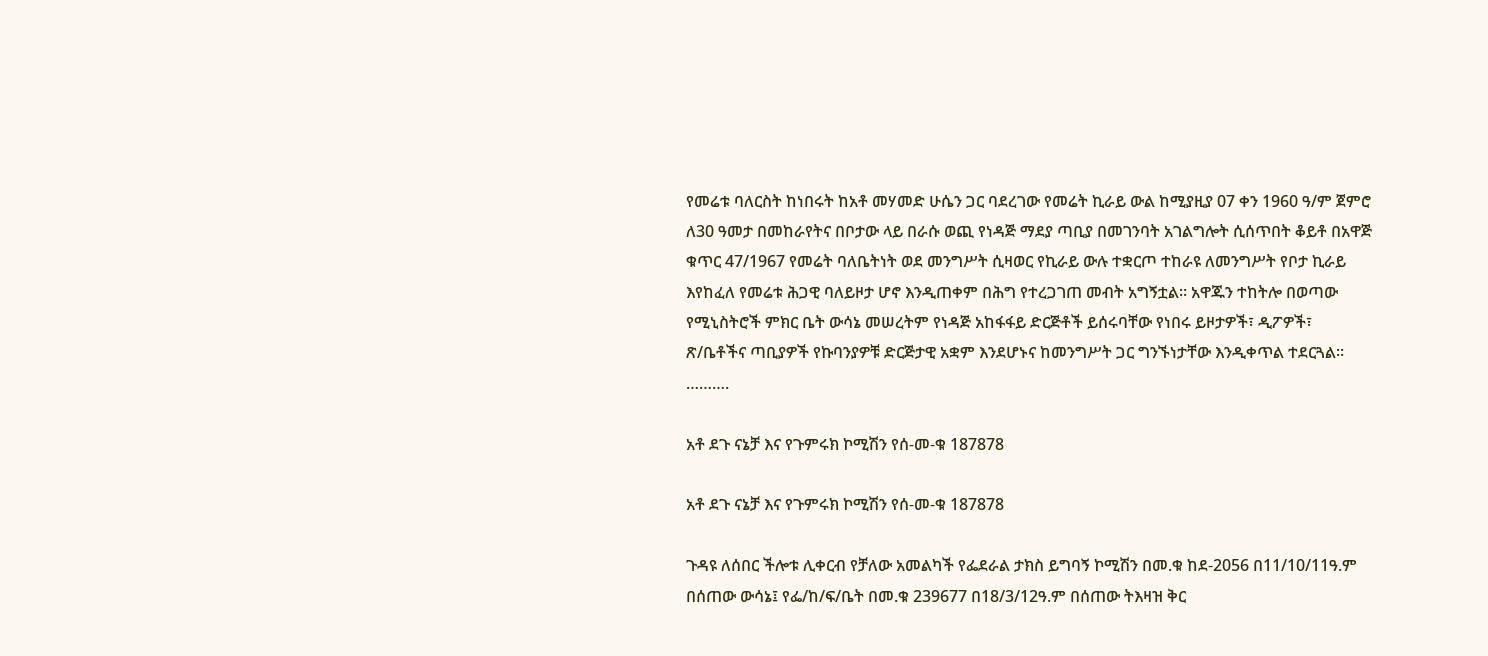የመሬቱ ባለርስት ከነበሩት ከአቶ መሃመድ ሁሴን ጋር ባደረገው የመሬት ኪራይ ውል ከሚያዚያ 07 ቀን 1960 ዓ/ም ጀምሮ ለ30 ዓመታ በመከራየትና በቦታው ላይ በራሱ ወጪ የነዳጅ ማደያ ጣቢያ በመገንባት አገልግሎት ሲሰጥበት ቆይቶ በአዋጅ ቁጥር 47/1967 የመሬት ባለቤትነት ወደ መንግሥት ሲዛወር የኪራይ ውሉ ተቋርጦ ተከራዩ ለመንግሥት የቦታ ኪራይ እየከፈለ የመሬቱ ሕጋዊ ባለይዞታ ሆኖ እንዲጠቀም በሕግ የተረጋገጠ መብት አግኝቷል፡፡ አዋጁን ተከትሎ በወጣው የሚኒስትሮች ምክር ቤት ውሳኔ መሠረትም የነዳጅ አከፋፋይ ድርጅቶች ይሰሩባቸው የነበሩ ይዞታዎች፣ ዲፖዎች፣ ጽ/ቤቶችና ጣቢያዎች የኩባንያዎቹ ድርጅታዊ አቋም እንደሆኑና ከመንግሥት ጋር ግንኙነታቸው እንዲቀጥል ተደርጓል፡፡……….

አቶ ደጉ ናኔቻ እና የጉምሩክ ኮሚሽን የሰ-መ-ቁ 187878

አቶ ደጉ ናኔቻ እና የጉምሩክ ኮሚሽን የሰ-መ-ቁ 187878

ጉዳዩ ለሰበር ችሎቱ ሊቀርብ የቻለው አመልካች የፌደራል ታክስ ይግባኝ ኮሚሽን በመ.ቁ ከደ-2056 በ11/10/11ዓ.ም በሰጠው ውሳኔ፤ የፌ/ከ/ፍ/ቤት በመ.ቁ 239677 በ18/3/12ዓ.ም በሰጠው ትእዛዝ ቅር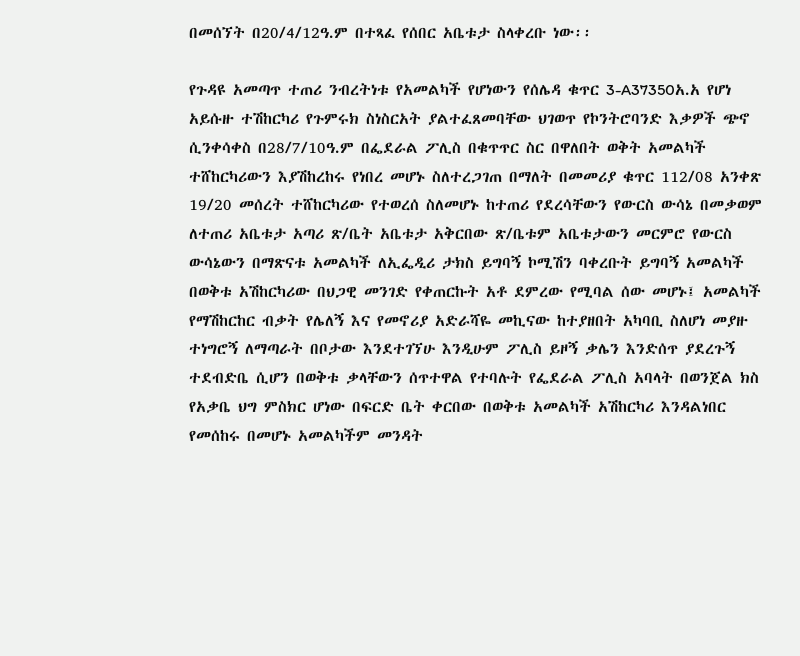በመሰኘት በ20/4/12ዓ.ም በተጻፈ የሰበር አቤቱታ ስላቀረቡ ነው፡፡

የጉዳዩ አመጣጥ ተጠሪ ንብረትነቱ የአመልካች የሆነውን የሰሌዳ ቁጥር 3-A37350አ.አ የሆነ አይሱዙ ተሽከርካሪ የጉምሩክ ስነስርአት ያልተፈጸመባቸው ህገወጥ የኮንትሮባንድ እቃዎች ጭኖ ሲንቀሳቀስ በ28/7/10ዓ.ም በፌደራል ፖሊስ በቁጥጥር ስር በዋለበት ወቅት አመልካች ተሸከርካሪውን እያሽከረከሩ የነበረ መሆኑ ስለተረጋገጠ በማለት በመመሪያ ቁጥር 112/08 አንቀጽ 19/20 መሰረት ተሸከርካሪው የተወረሰ ስለመሆኑ ከተጠሪ የደረሳቸውን የውርስ ውሳኔ በመቃወም ለተጠሪ አቤቱታ አጣሪ ጽ/ቤት አቤቱታ አቅርበው ጽ/ቤቱም አቤቱታውን መርምሮ የውርስ ውሳኔውን በማጽናቱ አመልካች ለኢፌዲሪ ታክስ ይግባኝ ኮሚሽን ባቀረቡት ይግባኝ አመልካች በወቅቱ አሽከርካሪው በህጋዊ መንገድ የቀጠርኩት አቶ ደምረው የሚባል ሰው መሆኑ፤ አመልካች የማሽከርከር ብቃት የሌለኝ እና የመኖሪያ አድራሻዬ መኪናው ከተያዘበት አካባቢ ስለሆነ መያዙ ተነግሮኝ ለማጣራት በቦታው እንደተገኘሁ እንዲሁም ፖሊስ ይዞኝ ቃሌን እንድሰጥ ያደረጉኝ ተደብድቤ ሲሆን በወቅቱ ቃላቸውን ሰጥተዋል የተባሉት የፌደራል ፖሊስ አባላት በወንጀል ክስ የአቃቤ ህግ ምስክር ሆነው በፍርድ ቤት ቀርበው በወቅቱ አመልካች አሽከርካሪ እንዳልነበር የመሰከሩ በመሆኑ አመልካችም መንዳት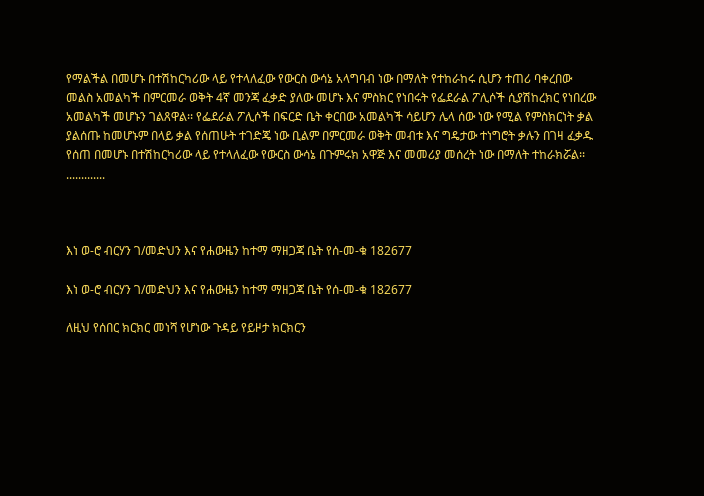የማልችል በመሆኑ በተሽከርካሪው ላይ የተላለፈው የውርስ ውሳኔ አላግባብ ነው በማለት የተከራከሩ ሲሆን ተጠሪ ባቀረበው መልስ አመልካች በምርመራ ወቅት 4ኛ መንጃ ፈቃድ ያለው መሆኑ እና ምስክር የነበሩት የፌደራል ፖሊሶች ሲያሽከረክር የነበረው አመልካች መሆኑን ገልጸዋል፡፡ የፌደራል ፖሊሶች በፍርድ ቤት ቀርበው አመልካች ሳይሆን ሌላ ሰው ነው የሚል የምስክርነት ቃል ያልሰጡ ከመሆኑም በላይ ቃል የሰጠሁት ተገድጄ ነው ቢልም በምርመራ ወቅት መብቱ እና ግዴታው ተነግሮት ቃሉን በገዛ ፈቃዱ የሰጠ በመሆኑ በተሽከርካሪው ላይ የተላለፈው የውርስ ውሳኔ በጉምሩክ አዋጅ እና መመሪያ መሰረት ነው በማለት ተከራክሯል፡፡.............



እነ ወ-ሮ ብርሃን ገ/መድህን እና የሐውዜን ከተማ ማዘጋጃ ቤት የሰ-መ-ቁ 182677

እነ ወ-ሮ ብርሃን ገ/መድህን እና የሐውዜን ከተማ ማዘጋጃ ቤት የሰ-መ-ቁ 182677

ለዚህ የሰበር ክርክር መነሻ የሆነው ጉዳይ የይዞታ ክርክርን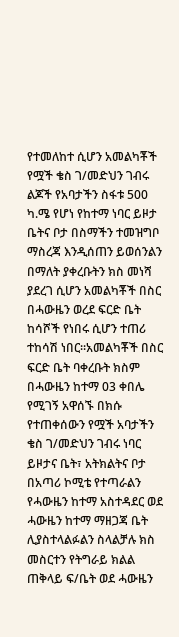የተመለከተ ሲሆን አመልካቾች የሟች ቄስ ገ/መድህን ገብሩ ልጆች የአባታችን ስፋቱ 500 ካ.ሜ የሆነ የከተማ ነባር ይዞታ ቤትና ቦታ በስማችን ተመዝግቦ ማስረጃ እንዲሰጠን ይወሰንልን በማለት ያቀረቡትን ክስ መነሻ ያደረገ ሲሆን አመልካቾች በስር በሓውዜን ወረደ ፍርድ ቤት ከሳሾች የነበሩ ሲሆን ተጠሪ  ተከሳሽ ነበር፡፡አመልካቾች በስር ፍርድ ቤት ባቀረቡት ክስም በሓውዜን ከተማ 03 ቀበሌ የሚገኝ አዋሰኙ በክሱ የተጠቀሰውን የሟች አባታችን ቄስ ገ/መድህን ገብሩ ነባር ይዞታና ቤት፣ አትክልትና ቦታ በአጣሪ ኮሚቴ የተጣራልን የሓውዜን ከተማ አስተዳደር ወደ ሓውዜን ከተማ ማዘጋጃ ቤት ሊያስተላልፉልን ስላልቻሉ ክስ መስርተን የትግራይ ክልል ጠቅላይ ፍ/ቤት ወደ ሓውዜን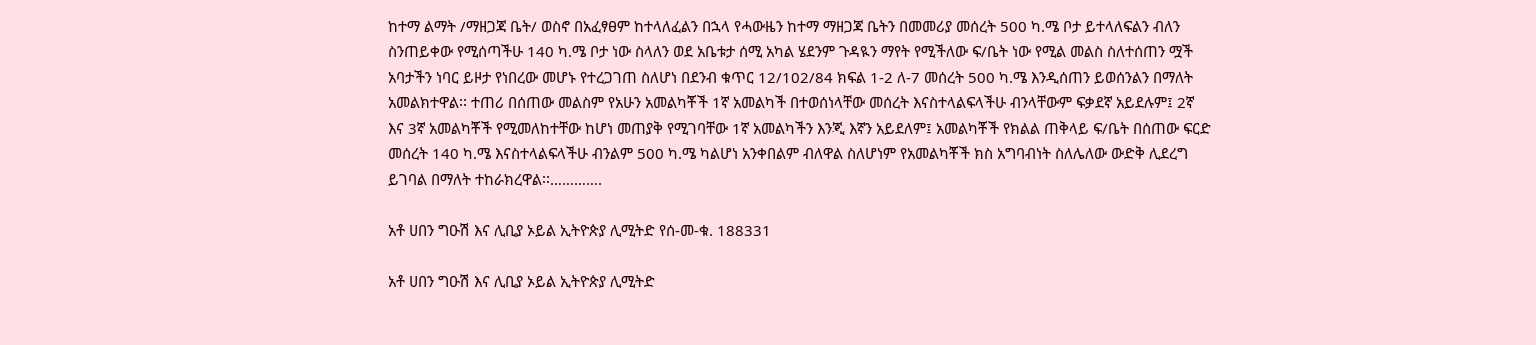ከተማ ልማት /ማዘጋጃ ቤት/ ወስኖ በአፈፃፀም ከተላለፈልን በኋላ የሓውዜን ከተማ ማዘጋጃ ቤትን በመመሪያ መሰረት 500 ካ.ሜ ቦታ ይተላለፍልን ብለን ስንጠይቀው የሚሰጣችሁ 140 ካ.ሜ ቦታ ነው ስላለን ወደ አቤቱታ ሰሚ አካል ሄደንም ጉዳዪን ማየት የሚችለው ፍ/ቤት ነው የሚል መልስ ስለተሰጠን ሟች አባታችን ነባር ይዞታ የነበረው መሆኑ የተረጋገጠ ስለሆነ በደንብ ቁጥር 12/102/84 ክፍል 1-2 ለ-7 መሰረት 500 ካ.ሜ እንዲሰጠን ይወሰንልን በማለት አመልክተዋል፡፡ ተጠሪ በሰጠው መልስም የአሁን አመልካቾች 1ኛ አመልካች በተወሰነላቸው መሰረት እናስተላልፍላችሁ ብንላቸውም ፍቃደኛ አይደሉም፤ 2ኛ እና 3ኛ አመልካቾች የሚመለከተቸው ከሆነ መጠያቅ የሚገባቸው 1ኛ አመልካችን እንጂ እኛን አይደለም፤ አመልካቾች የክልል ጠቅላይ ፍ/ቤት በሰጠው ፍርድ መሰረት 140 ካ.ሜ እናስተላልፍላችሁ ብንልም 500 ካ.ሜ ካልሆነ አንቀበልም ብለዋል ስለሆነም የአመልካቾች ክስ አግባብነት ስለሌለው ውድቅ ሊደረግ ይገባል በማለት ተከራክረዋል፡፡………….

አቶ ሀበን ግዑሽ እና ሊቢያ ኦይል ኢትዮጵያ ሊሚትድ የሰ-መ-ቁ. 188331

አቶ ሀበን ግዑሽ እና ሊቢያ ኦይል ኢትዮጵያ ሊሚትድ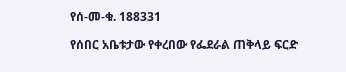የሰ-መ-ቁ. 188331

የሰበር አቤቱታው የቀረበው የፌደራል ጠቅላይ ፍርድ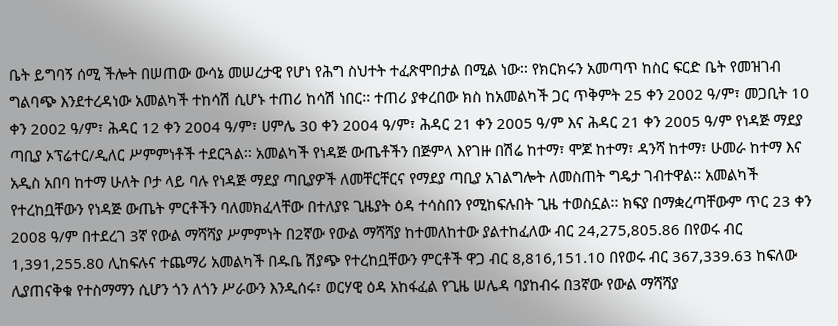ቤት ይግባኝ ሰሚ ችሎት በሠጠው ውሳኔ መሠረታዊ የሆነ የሕግ ስህተት ተፈጽሞበታል በሚል ነው፡፡ የክርክሩን አመጣጥ ከስር ፍርድ ቤት የመዝገብ ግልባጭ እንደተረዳነው አመልካች ተከሳሽ ሲሆኑ ተጠሪ ከሳሽ ነበር፡፡ ተጠሪ ያቀረበው ክስ ከአመልካች ጋር ጥቅምት 25 ቀን 2002 ዓ/ም፣ መጋቢት 10 ቀን 2002 ዓ/ም፣ ሕዳር 12 ቀን 2004 ዓ/ም፣ ሀምሌ 30 ቀን 2004 ዓ/ም፣ ሕዳር 21 ቀን 2005 ዓ/ም እና ሕዳር 21 ቀን 2005 ዓ/ም የነዳጅ ማደያ ጣቢያ ኦፕሬተር/ዲለር ሥምምነቶች ተደርጓል፡፡ አመልካች የነዳጅ ውጤቶችን በጅምላ እየገዙ በሽሬ ከተማ፣ ሞጆ ከተማ፣ ዳንሻ ከተማ፣ ሁመራ ከተማ እና አዲስ አበባ ከተማ ሁለት ቦታ ላይ ባሉ የነዳጅ ማደያ ጣቢያዎች ለመቸርቸርና የማደያ ጣቢያ አገልግሎት ለመስጠት ግዴታ ገብተዋል፡፡ አመልካች የተረከቧቸውን የነዳጅ ውጤት ምርቶችን ባለመክፈላቸው በተለያዩ ጊዜያት ዕዳ ተሳስበን የሚከፍሉበት ጊዜ ተወስኗል፡፡ ክፍያ በማቋረጣቸውም ጥር 23 ቀን 2008 ዓ/ም በተደረገ 3ኛ የውል ማሻሻያ ሥምምነት በ2ኛው የውል ማሻሻያ ከተመለከተው ያልተከፈለው ብር 24,275,805.86 በየወሩ ብር 1,391,255.80 ሊከፍሉና ተጨማሪ አመልካች በዱቤ ሽያጭ የተረከቧቸውን ምርቶች ዋጋ ብር 8,816,151.10 በየወሩ ብር 367,339.63 ከፍለው ሊያጠናቅቁ የተስማማን ሲሆን ጎን ለጎን ሥራውን እንዲሰሩ፣ ወርሃዊ ዕዳ አከፋፈል የጊዜ ሠሌዳ ባያከብሩ በ3ኛው የውል ማሻሻያ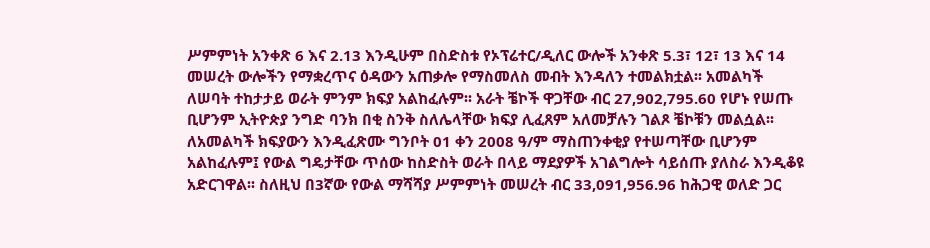ሥምምነት አንቀጽ 6 እና 2.13 እንዲሁም በስድስቱ የኦፕሬተር/ዲለር ውሎች አንቀጽ 5.3፣ 12፣ 13 እና 14 መሠረት ውሎችን የማቋረጥና ዕዳውን አጠቃሎ የማስመለስ መብት እንዳለን ተመልክቷል፡፡ አመልካች ለሠባት ተከታታይ ወራት ምንም ክፍያ አልከፈሉም፡፡ አራት ቼኮች ዋጋቸው ብር 27,902,795.60 የሆኑ የሠጡ ቢሆንም ኢትዮጵያ ንግድ ባንክ በቂ ስንቅ ስለሌላቸው ክፍያ ሊፈጸም አለመቻሉን ገልጾ ቼኮቹን መልሷል፡፡ ለአመልካች ክፍያውን እንዲፈጽሙ ግንቦት 01 ቀን 2008 ዓ/ም ማስጠንቀቂያ የተሠጣቸው ቢሆንም አልከፈሉም፤ የውል ግዴታቸው ጥሰው ከስድስት ወራት በላይ ማደያዎች አገልግሎት ሳይሰጡ ያለስራ እንዲቆዩ አድርገዋል፡፡ ስለዚህ በ3ኛው የውል ማሻሻያ ሥምምነት መሠረት ብር 33,091,956.96 ከሕጋዊ ወለድ ጋር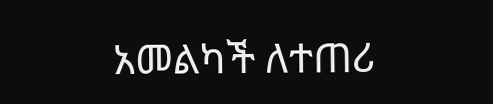አመልካች ለተጠሪ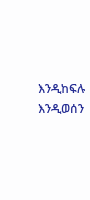እንዲከፍሉ እንዲወሰን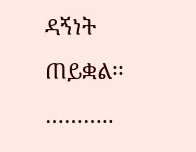ዳኝነት ጠይቋል፡፡………..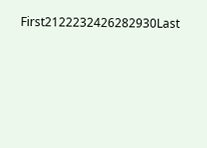First2122232426282930Last